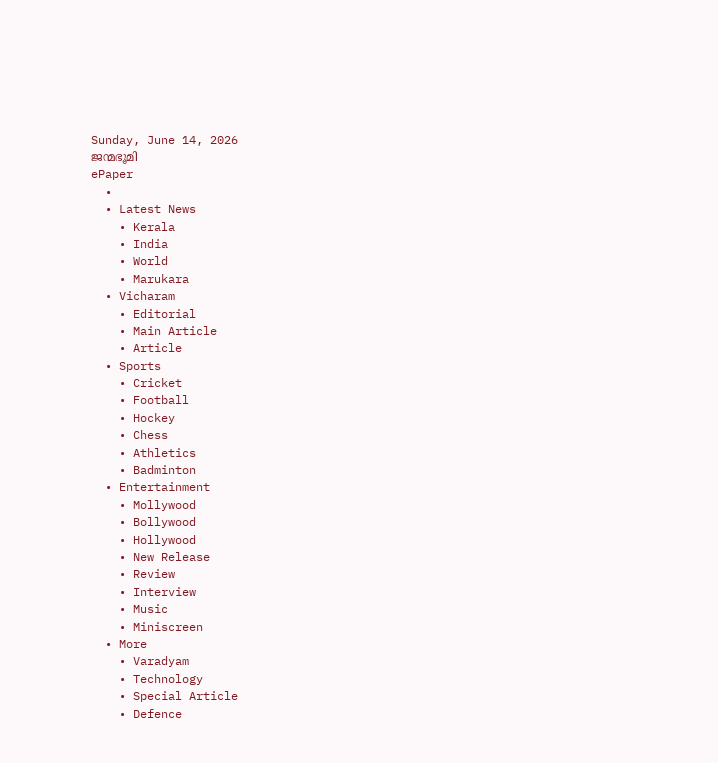Sunday, June 14, 2026
ജന്മഭൂമി
ePaper
  •
  • Latest News
    • Kerala
    • India
    • World
    • Marukara
  • Vicharam
    • Editorial
    • Main Article
    • Article
  • Sports
    • Cricket
    • Football
    • Hockey
    • Chess
    • Athletics
    • Badminton
  • Entertainment
    • Mollywood
    • Bollywood
    • Hollywood
    • New Release
    • Review
    • Interview
    • Music
    • Miniscreen
  • More
    • Varadyam
    • Technology
    • Special Article
    • Defence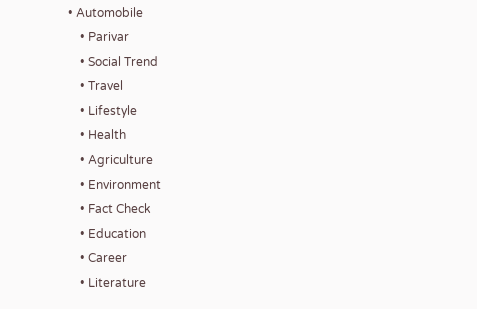• Automobile
    • Parivar
    • Social Trend
    • Travel
    • Lifestyle
    • Health
    • Agriculture
    • Environment
    • Fact Check
    • Education
    • Career
    • Literature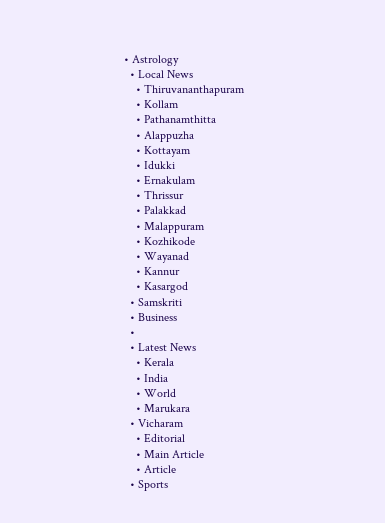• Astrology
  • Local News
    • Thiruvananthapuram
    • Kollam
    • Pathanamthitta
    • Alappuzha
    • Kottayam
    • Idukki
    • Ernakulam
    • Thrissur
    • Palakkad
    • Malappuram
    • Kozhikode
    • Wayanad
    • Kannur
    • Kasargod
  • Samskriti
  • Business
  •
  • Latest News
    • Kerala
    • India
    • World
    • Marukara
  • Vicharam
    • Editorial
    • Main Article
    • Article
  • Sports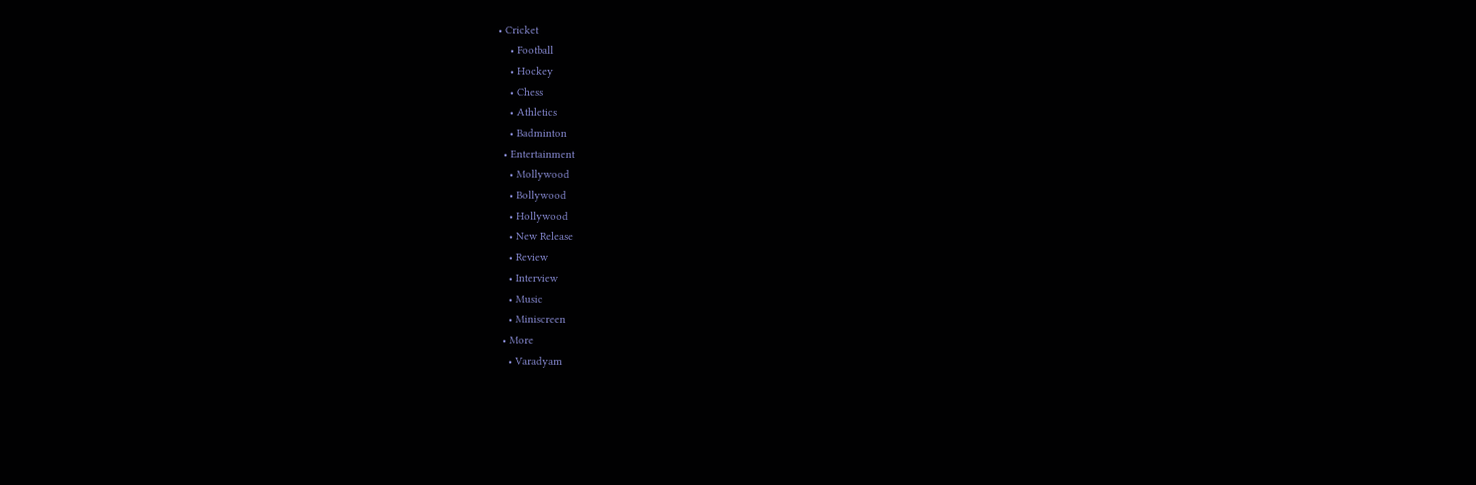• Cricket
    • Football
    • Hockey
    • Chess
    • Athletics
    • Badminton
  • Entertainment
    • Mollywood
    • Bollywood
    • Hollywood
    • New Release
    • Review
    • Interview
    • Music
    • Miniscreen
  • More
    • Varadyam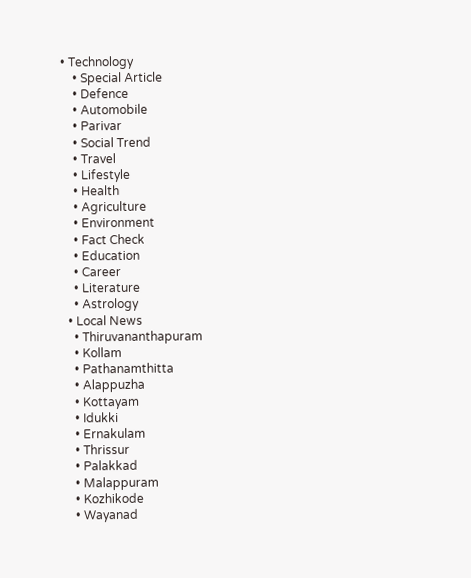• Technology
    • Special Article
    • Defence
    • Automobile
    • Parivar
    • Social Trend
    • Travel
    • Lifestyle
    • Health
    • Agriculture
    • Environment
    • Fact Check
    • Education
    • Career
    • Literature
    • Astrology
  • Local News
    • Thiruvananthapuram
    • Kollam
    • Pathanamthitta
    • Alappuzha
    • Kottayam
    • Idukki
    • Ernakulam
    • Thrissur
    • Palakkad
    • Malappuram
    • Kozhikode
    • Wayanad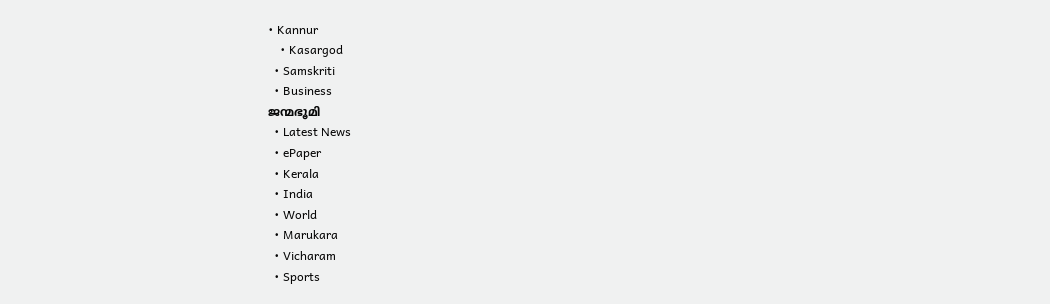• Kannur
    • Kasargod
  • Samskriti
  • Business
ജന്മഭൂമി
  • Latest News
  • ePaper
  • Kerala
  • India
  • World
  • Marukara
  • Vicharam
  • Sports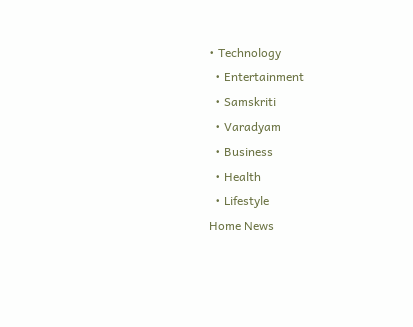• Technology
  • Entertainment
  • Samskriti
  • Varadyam
  • Business
  • Health
  • Lifestyle
Home News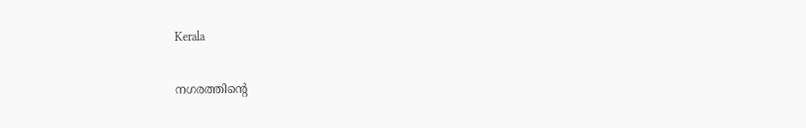Kerala

നഗരത്തിന്റെ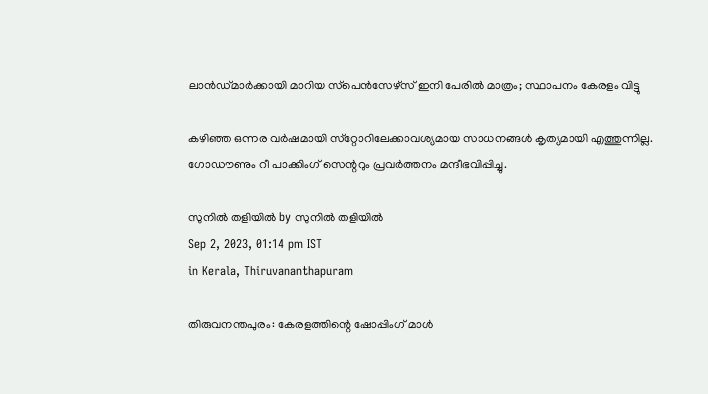ലാന്‍ഡ്മാര്‍ക്കായി മാറിയ സ്‌പെന്‍സേഴ്‌സ് ഇനി പേരില്‍ മാത്രം; സ്ഥാപനം കേരളം വിട്ടു

കഴിഞ്ഞ ഒന്നര വര്‍ഷമായി സ്‌റ്റോറിലേക്കാവശ്യമായ സാധനങ്ങള്‍ കൃത്യമായി എത്തുന്നില്ല. ഗോഡൗണും റീ പാക്കിംഗ് സെന്ററും പ്രവര്‍ത്തനം മന്ദീഭവിപ്പിച്ചു.

സുനില്‍ തളിയില്‍ by സുനില്‍ തളിയില്‍
Sep 2, 2023, 01:14 pm IST
in Kerala, Thiruvananthapuram

തിരുവനന്തപുരം: കേരളത്തിന്റെ ഷോപ്പിംഗ് മാള്‍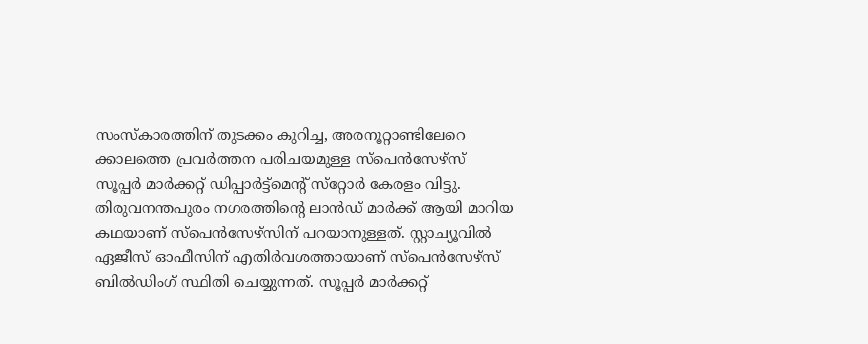സംസ്‌കാരത്തിന് തുടക്കം കുറിച്ച, അരനൂറ്റാണ്ടിലേറെ ക്കാലത്തെ പ്രവര്‍ത്തന പരിചയമുള്ള സ്‌പെന്‍സേഴ്‌സ് സൂപ്പര്‍ മാര്‍ക്കറ്റ് ഡിപ്പാര്‍ട്ട്‌മെന്റ് സ്‌റ്റോര്‍ കേരളം വിട്ടു. തിരുവനന്തപുരം നഗരത്തിന്റെ ലാന്‍ഡ് മാര്‍ക്ക് ആയി മാറിയ കഥയാണ് സ്‌പെന്‍സേഴ്‌സിന് പറയാനുള്ളത്. സ്റ്റാച്യൂവില്‍ ഏജീസ് ഓഫീസിന് എതിര്‍വശത്തായാണ് സ്‌പെന്‍സേഴ്‌സ് ബില്‍ഡിംഗ് സ്ഥിതി ചെയ്യുന്നത്. സൂപ്പര്‍ മാര്‍ക്കറ്റ്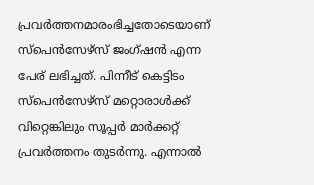പ്രവര്‍ത്തനമാരംഭിച്ചതോടെയാണ് സ്‌പെന്‍സേഴ്‌സ് ജംഗ്ഷന്‍ എന്ന പേര് ലഭിച്ചത്. പിന്നീട് കെട്ടിടം സ്‌പെന്‍സേഴ്‌സ് മറ്റൊരാള്‍ക്ക് വിറ്റെങ്കിലും സൂപ്പര്‍ മാര്‍ക്കറ്റ് പ്രവര്‍ത്തനം തുടര്‍ന്നു. എന്നാല്‍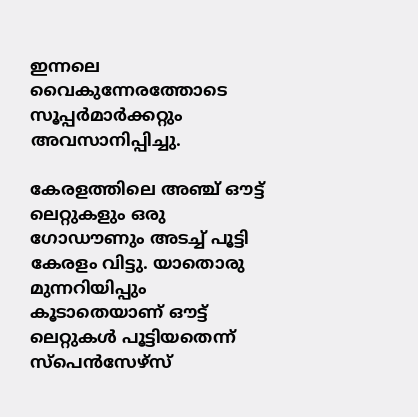ഇന്നലെ വൈകുന്നേരത്തോടെ സൂപ്പര്‍മാര്‍ക്കറ്റും അവസാനിപ്പിച്ചു.

കേരളത്തിലെ അഞ്ച് ഔട്ട് ലെറ്റുകളും ഒരു ഗോഡൗണും അടച്ച് പൂട്ടി കേരളം വിട്ടു. യാതൊരു മുന്നറിയിപ്പും കൂടാതെയാണ് ഔട്ട് ലെറ്റുകള്‍ പൂട്ടിയതെന്ന് സ്‌പെന്‍സേഴ്‌സ്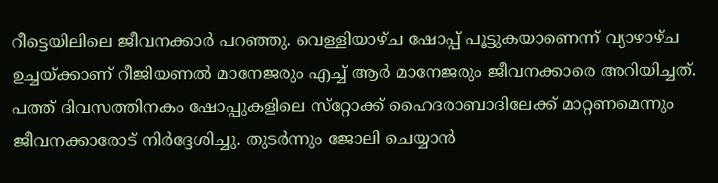റീട്ടെയിലിലെ ജീവനക്കാര്‍ പറഞ്ഞു. വെള്ളിയാഴ്ച ഷോപ്പ് പൂട്ടുകയാണെന്ന് വ്യാഴാഴ്ച ഉച്ചയ്‌ക്കാണ് റീജിയണല്‍ മാനേജരും എച്ച് ആര്‍ മാനേജരും ജീവനക്കാരെ അറിയിച്ചത്. പത്ത് ദിവസത്തിനകം ഷോപ്പുകളിലെ സ്‌റ്റോക്ക് ഹൈദരാബാദിലേക്ക് മാറ്റണമെന്നും ജീവനക്കാരോട് നിര്‍ദ്ദേശിച്ചു. തുടര്‍ന്നും ജോലി ചെയ്യാന്‍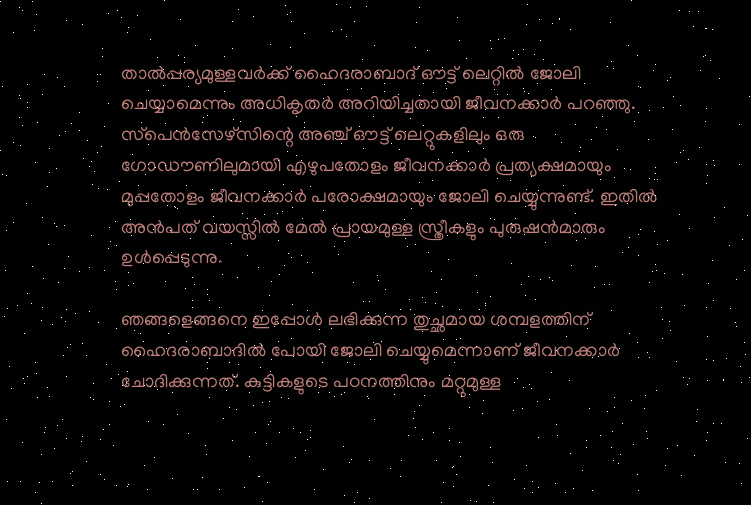താല്‍പ്പര്യമുള്ളവര്‍ക്ക് ഹൈദരാബാദ് ഔട്ട് ലെറ്റില്‍ ജോലി ചെയ്യാമെന്നും അധികൃതര്‍ അറിയിച്ചതായി ജീവനക്കാര്‍ പറഞ്ഞു. സ്‌പെന്‍സേഴ്‌സിന്റെ അഞ്ച് ഔട്ട് ലെറ്റുകളിലും ഒരു ഗോഡൗണിലുമായി എഴുപതോളം ജീവനക്കാര്‍ പ്രത്യക്ഷമായും മുപ്പതോളം ജീവനക്കാര്‍ പരോക്ഷമായും ജോലി ചെയ്യുന്നുണ്ട്. ഇതില്‍ അന്‍പത് വയസ്സില്‍ മേല്‍ പ്രായമുള്ള സ്ത്രീകളും പുരുഷന്‍മാരും ഉള്‍പ്പെടുന്നു.

ഞങ്ങളെങ്ങനെ ഇപ്പോള്‍ ലഭിക്കുന്ന തുച്ഛമായ ശമ്പളത്തിന് ഹൈദരാബാദില്‍ പോയി ജോലി ചെയ്യുമെന്നാണ് ജീവനക്കാര്‍ ചോദിക്കുന്നത്. കുട്ടികളുടെ പഠനത്തിനും മറ്റുമുള്ള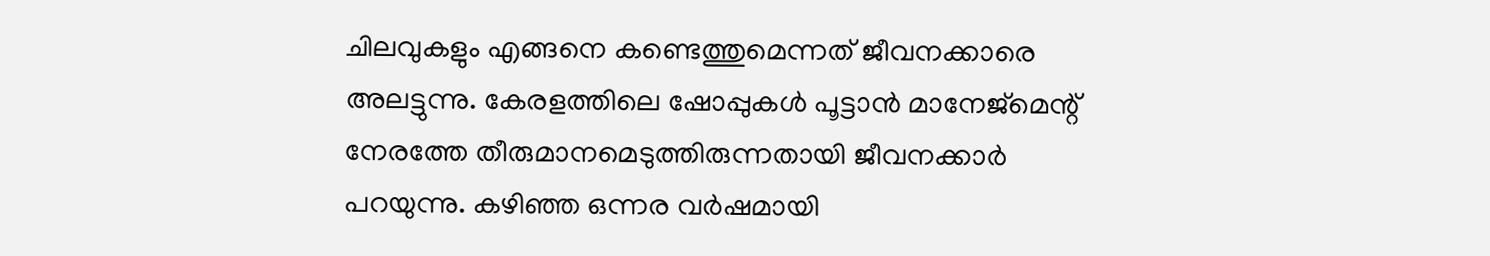ചിലവുകളും എങ്ങനെ കണ്ടെത്തുമെന്നത് ജീവനക്കാരെ അലട്ടുന്നു. കേരളത്തിലെ ഷോപ്പുകള്‍ പൂട്ടാന്‍ മാനേജ്‌മെന്റ് നേരത്തേ തീരുമാനമെടുത്തിരുന്നതായി ജീവനക്കാര്‍ പറയുന്നു. കഴിഞ്ഞ ഒന്നര വര്‍ഷമായി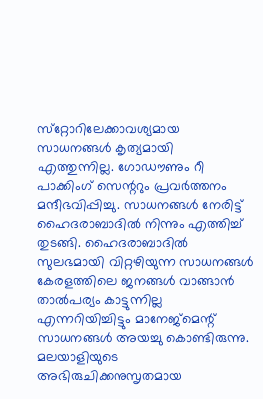സ്‌റ്റോറിലേക്കാവശ്യമായ സാധനങ്ങള്‍ കൃത്യമായി എത്തുന്നില്ല. ഗോഡൗണും റീ പാക്കിംഗ് സെന്ററും പ്രവര്‍ത്തനം മന്ദീഭവിപ്പിച്ചു. സാധനങ്ങള്‍ നേരിട്ട് ഹൈദരാബാദില്‍ നിന്നും എത്തിച്ച് തുടങ്ങി. ഹൈദരാബാദില്‍ സുലഭമായി വിറ്റഴിയുന്ന സാധനങ്ങള്‍ കേരളത്തിലെ ജനങ്ങള്‍ വാങ്ങാന്‍ താല്‍പര്യം കാട്ടുന്നില്ല എന്നറിയിച്ചിട്ടും മാനേജ്‌മെന്റ് സാധനങ്ങള്‍ അയച്ചു കൊണ്ടിരുന്നു. മലയാളിയുടെ അഭിരുചിക്കനുസൃതമായ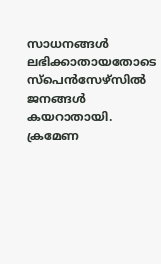സാധനങ്ങള്‍ ലഭിക്കാതായതോടെ സ്‌പെന്‍സേഴ്‌സില്‍ ജനങ്ങള്‍ കയറാതായി. ക്രമേണ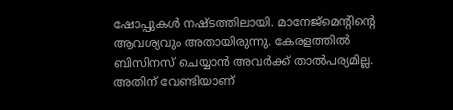ഷോപ്പുകള്‍ നഷ്ടത്തിലായി. മാനേജ്‌മെന്റിന്റെ ആവശ്യവും അതായിരുന്നു. കേരളത്തില്‍ ബിസിനസ് ചെയ്യാന്‍ അവര്‍ക്ക് താല്‍പര്യമില്ല. അതിന് വേണ്ടിയാണ്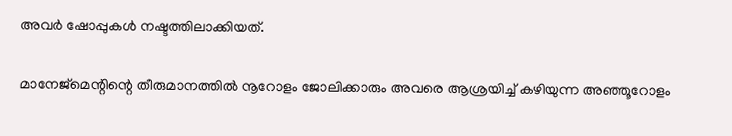അവര്‍ ഷോപ്പുകള്‍ നഷ്ടത്തിലാക്കിയത്.

മാനേജ്‌മെന്റിന്റെ തീരുമാനത്തില്‍ നൂറോളം ജോലിക്കാരും അവരെ ആശ്രയിച്ച് കഴിയുന്ന അഞ്ഞൂറോളം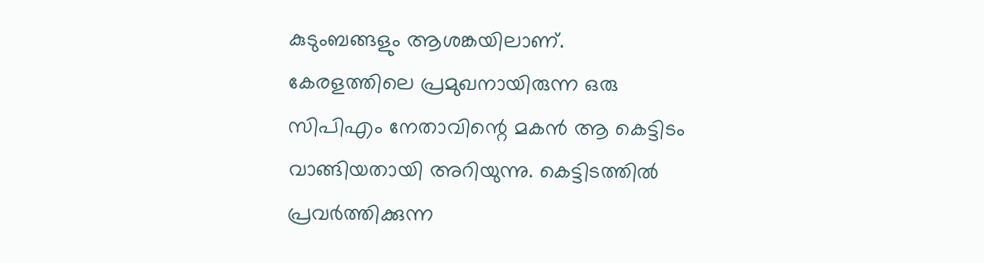കുടുംബങ്ങളും ആശങ്കയിലാണ്. കേരളത്തിലെ പ്രമുഖനായിരുന്ന ഒരു സിപിഎം നേതാവിന്റെ മകന്‍ ആ കെട്ടിടം വാങ്ങിയതായി അറിയുന്നു. കെട്ടിടത്തില്‍ പ്രവര്‍ത്തിക്കുന്ന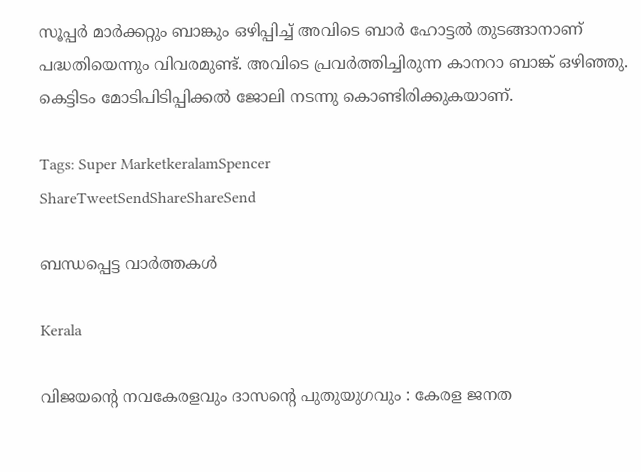സൂപ്പര്‍ മാര്‍ക്കറ്റും ബാങ്കും ഒഴിപ്പിച്ച് അവിടെ ബാര്‍ ഹോട്ടല്‍ തുടങ്ങാനാണ് പദ്ധതിയെന്നും വിവരമുണ്ട്. അവിടെ പ്രവര്‍ത്തിച്ചിരുന്ന കാനറാ ബാങ്ക് ഒഴിഞ്ഞു. കെട്ടിടം മോടിപിടിപ്പിക്കല്‍ ജോലി നടന്നു കൊണ്ടിരിക്കുകയാണ്.

Tags: Super MarketkeralamSpencer
ShareTweetSendShareShareSend

ബന്ധപ്പെട്ട വാര്‍ത്തകള്‍

Kerala

വിജയന്റെ നവകേരളവും ദാസന്റെ പുതുയുഗവും : കേരള ജനത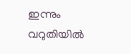ഇന്നും വറുതിയിൽ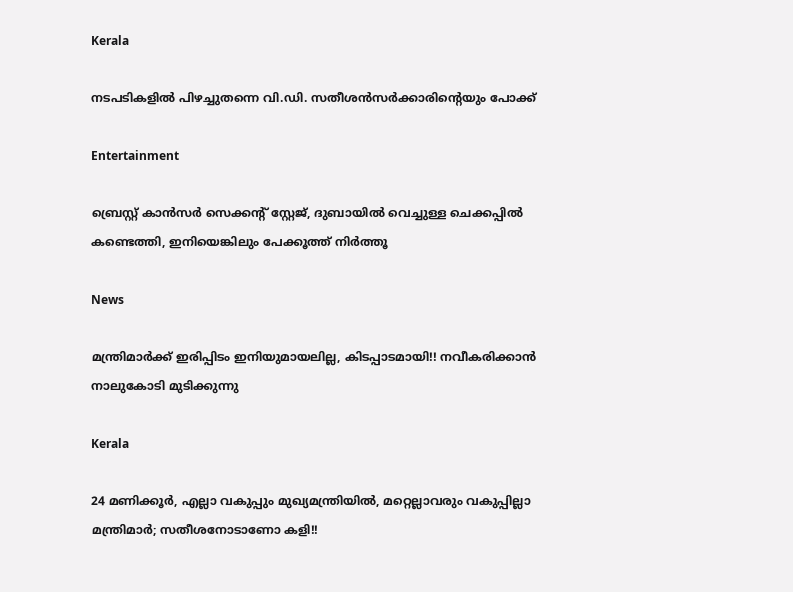Kerala

നടപടികളിൽ പിഴച്ചുതന്നെ വി.ഡി. സതീശൻസർക്കാരിന്റെയും പോക്ക്

Entertainment

ബ്രെസ്റ്റ് കാൻസർ സെക്കന്റ് സ്റ്റേജ്, ദുബായിൽ വെച്ചുള്ള ചെക്കപ്പിൽ കണ്ടെത്തി, ഇനിയെങ്കിലും പേക്കൂത്ത് നിർത്തൂ

News

മന്ത്രിമാർക്ക് ഇരിപ്പിടം ഇനിയുമായലില്ല, കിടപ്പാടമായി!! നവീകരിക്കാൻ നാലുകോടി മുടിക്കുന്നു

Kerala

24 മണിക്കൂർ, എല്ലാ വകുപ്പും മുഖ്യമന്ത്രിയിൽ, മറ്റെല്ലാവരും വകുപ്പില്ലാ മന്ത്രിമാർ; സതീശനോടാണോ കളി!!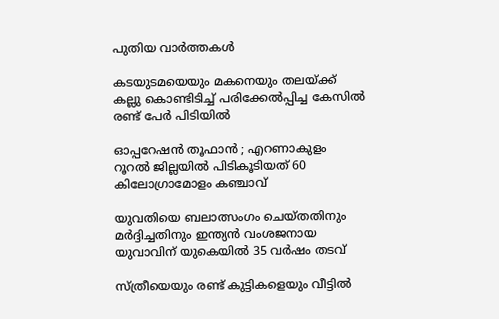പുതിയ വാര്‍ത്തകള്‍

കടയുടമയെയും മകനെയും തലയ്‌ക്ക് കല്ലു കൊണ്ടിടിച്ച് പരിക്കേൽപ്പിച്ച കേസിൽ രണ്ട് പേർ പിടിയിൽ

ഓപ്പറേഷൻ തൂഫാൻ ; എറണാകുളം റൂറൽ ജില്ലയിൽ പിടികൂടിയത് 60 കിലോഗ്രാമോളം കഞ്ചാവ്

യുവതിയെ ബലാത്സംഗം ചെയ്തതിനും മർദ്ദിച്ചതിനും ഇന്ത്യൻ വംശജനായ യുവാവിന് യുകെയിൽ 35 വർഷം തടവ്

സ്ത്രീയെയും രണ്ട് കുട്ടികളെയും വീട്ടിൽ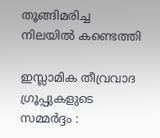തൂങ്ങിമരിച്ച നിലയിൽ കണ്ടെത്തി

ഇസ്ലാമിക തീവ്രവാദ ഗ്രൂപ്പുകളുടെ സമ്മർദ്ദം :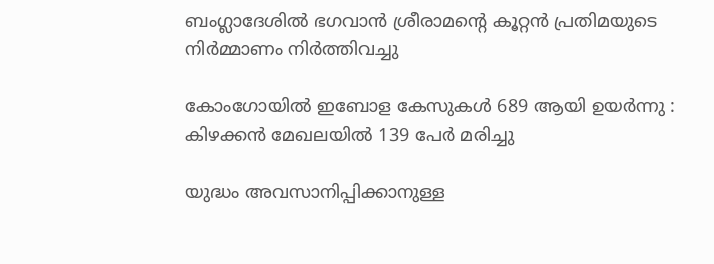ബംഗ്ലാദേശിൽ ഭഗവാൻ ശ്രീരാമന്റെ കൂറ്റൻ പ്രതിമയുടെ നിർമ്മാണം നിർത്തിവച്ചു

കോംഗോയിൽ ഇബോള കേസുകൾ 689 ആയി ഉയർന്നു : കിഴക്കൻ മേഖലയിൽ 139 പേർ മരിച്ചു

യുദ്ധം അവസാനിപ്പിക്കാനുള്ള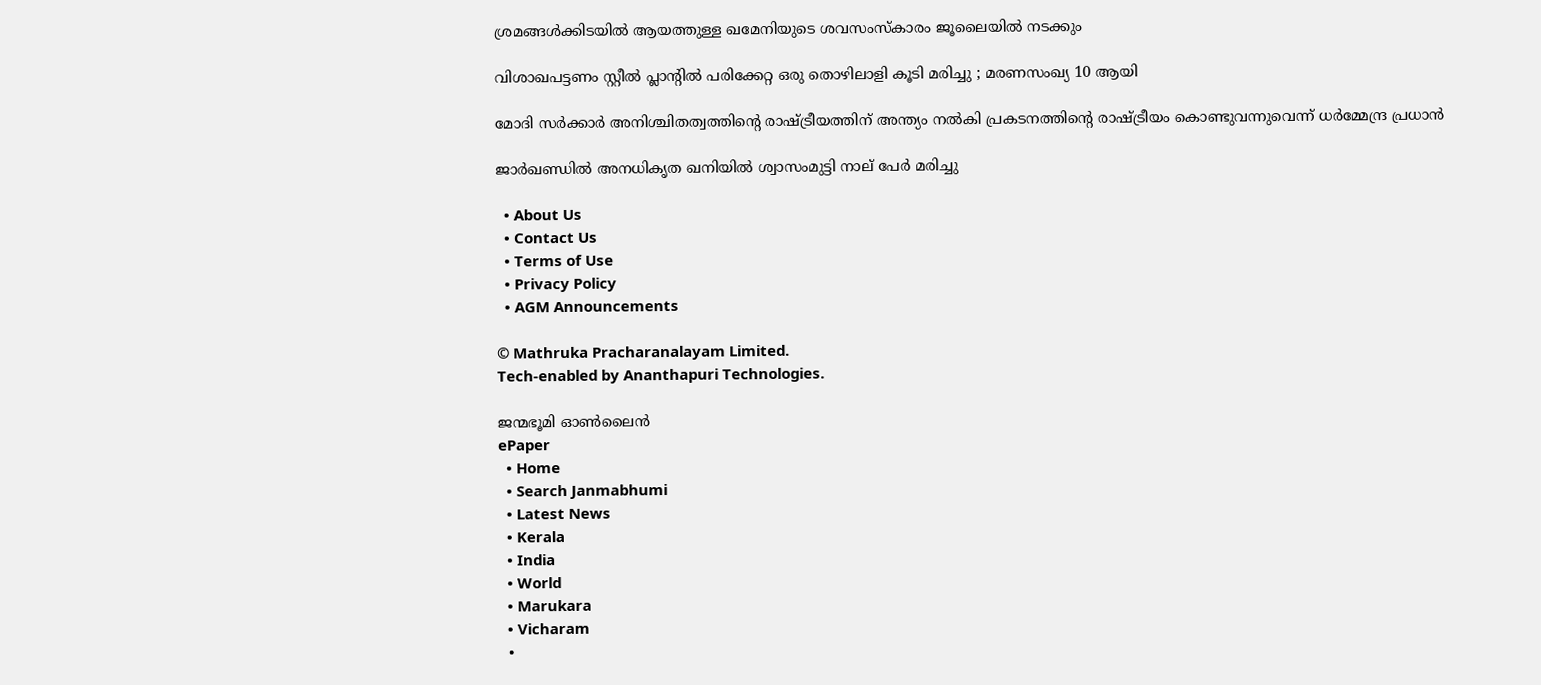ശ്രമങ്ങൾക്കിടയിൽ ആയത്തുള്ള ഖമേനിയുടെ ശവസംസ്കാരം ജൂലൈയിൽ നടക്കും

വിശാഖപട്ടണം സ്റ്റീൽ പ്ലാന്റിൽ പരിക്കേറ്റ ഒരു തൊഴിലാളി കൂടി മരിച്ചു ; മരണസംഖ്യ 10 ആയി

മോദി സർക്കാർ അനിശ്ചിതത്വത്തിന്റെ രാഷ്‌ട്രീയത്തിന് അന്ത്യം നൽകി പ്രകടനത്തിന്റെ രാഷ്‌ട്രീയം കൊണ്ടുവന്നുവെന്ന് ധർമ്മേന്ദ്ര പ്രധാൻ

ജാർഖണ്ഡിൽ അനധികൃത ഖനിയിൽ ശ്വാസംമുട്ടി നാല് പേർ മരിച്ചു

  • About Us
  • Contact Us
  • Terms of Use
  • Privacy Policy
  • AGM Announcements

© Mathruka Pracharanalayam Limited.
Tech-enabled by Ananthapuri Technologies.

ജന്മഭൂമി ഓണ്‍ലൈന്‍
ePaper
  • Home
  • Search Janmabhumi
  • Latest News
  • Kerala
  • India
  • World
  • Marukara
  • Vicharam
  •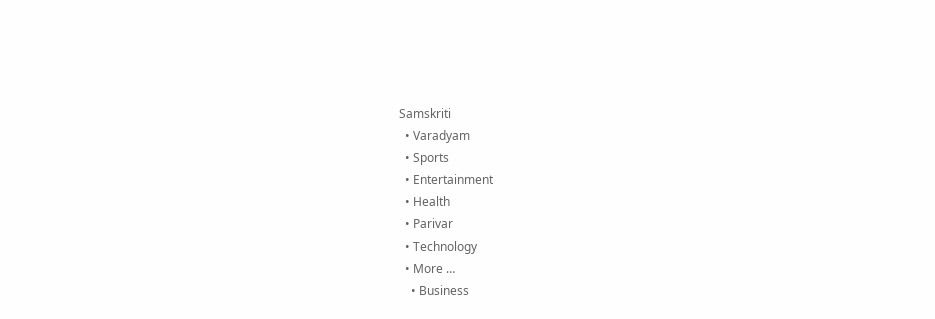Samskriti
  • Varadyam
  • Sports
  • Entertainment
  • Health
  • Parivar
  • Technology
  • More …
    • Business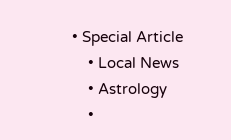• Special Article
    • Local News
    • Astrology
    •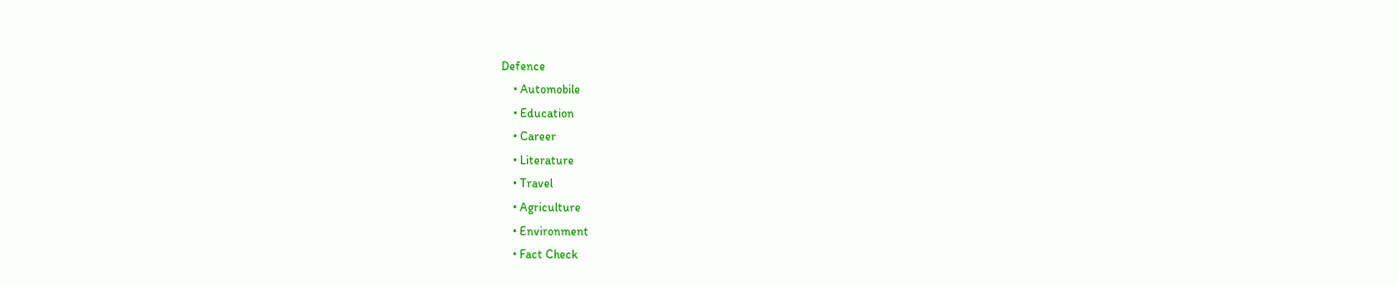Defence
    • Automobile
    • Education
    • Career
    • Literature
    • Travel
    • Agriculture
    • Environment
    • Fact Check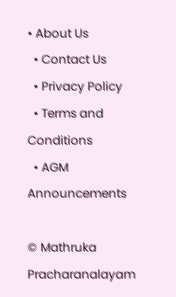• About Us
  • Contact Us
  • Privacy Policy
  • Terms and Conditions
  • AGM Announcements

© Mathruka Pracharanalayam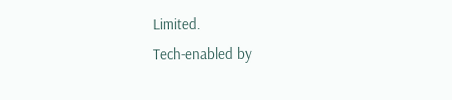Limited.
Tech-enabled by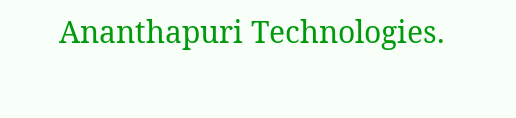Ananthapuri Technologies.